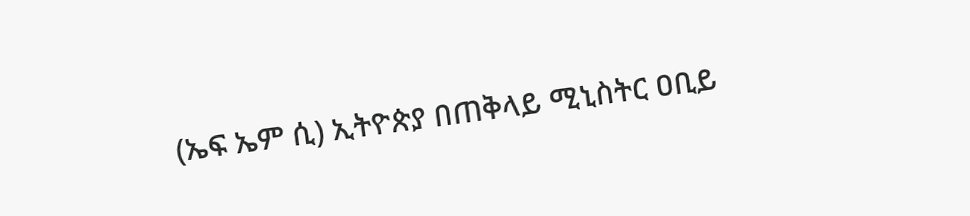(ኤፍ ኤም ሲ) ኢትዮጵያ በጠቅላይ ሚኒስትር ዐቢይ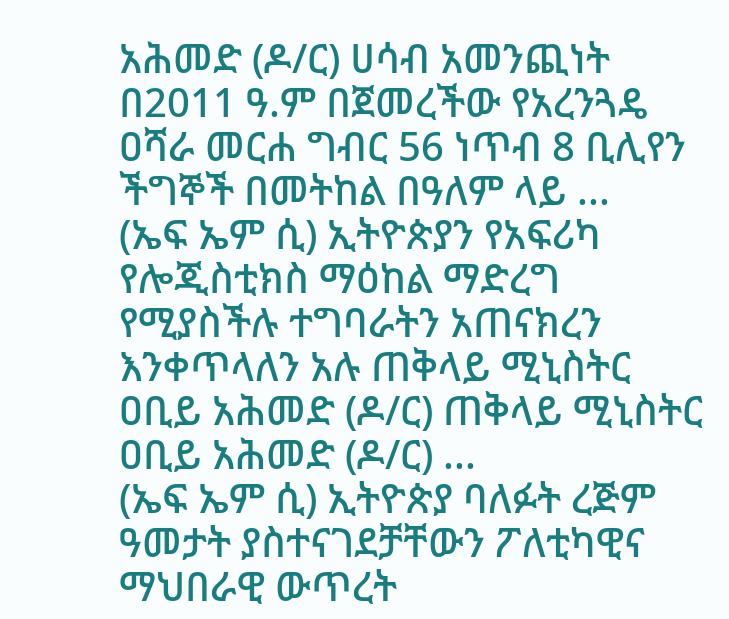አሕመድ (ዶ/ር) ሀሳብ አመንጪነት በ2011 ዓ.ም በጀመረችው የአረንጓዴ ዐሻራ መርሐ ግብር 56 ነጥብ 8 ቢሊየን ችግኞች በመትከል በዓለም ላይ ...
(ኤፍ ኤም ሲ) ኢትዮጵያን የአፍሪካ የሎጂስቲክስ ማዕከል ማድረግ የሚያስችሉ ተግባራትን አጠናክረን እንቀጥላለን አሉ ጠቅላይ ሚኒስትር ዐቢይ አሕመድ (ዶ/ር) ጠቅላይ ሚኒስትር ዐቢይ አሕመድ (ዶ/ር) ...
(ኤፍ ኤም ሲ) ኢትዮጵያ ባለፉት ረጅም ዓመታት ያስተናገደቻቸውን ፖለቲካዊና ማህበራዊ ውጥረት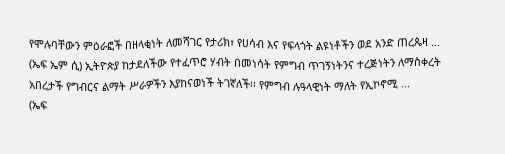የሞሉባቸውን ምዕራፎች በዘላቂነት ለመሻገር የታሪክ፣ የሀሳብ እና የፍላጎት ልዩነቶችን ወደ አንድ ጠረጴዛ ...
(ኤፍ ኤም ሲ) ኢትዮጵያ ከታደለችው የተፈጥሮ ሃብት በመነሳት የምግብ ጥገኝነትንና ተረጅነትን ለማስቀረት አበረታች የግብርና ልማት ሥራዎችን እያከናወነች ትገኛለች፡፡ የምግብ ሉዓላዊነት ማለት የኢኮኖሚ ...
(ኤፍ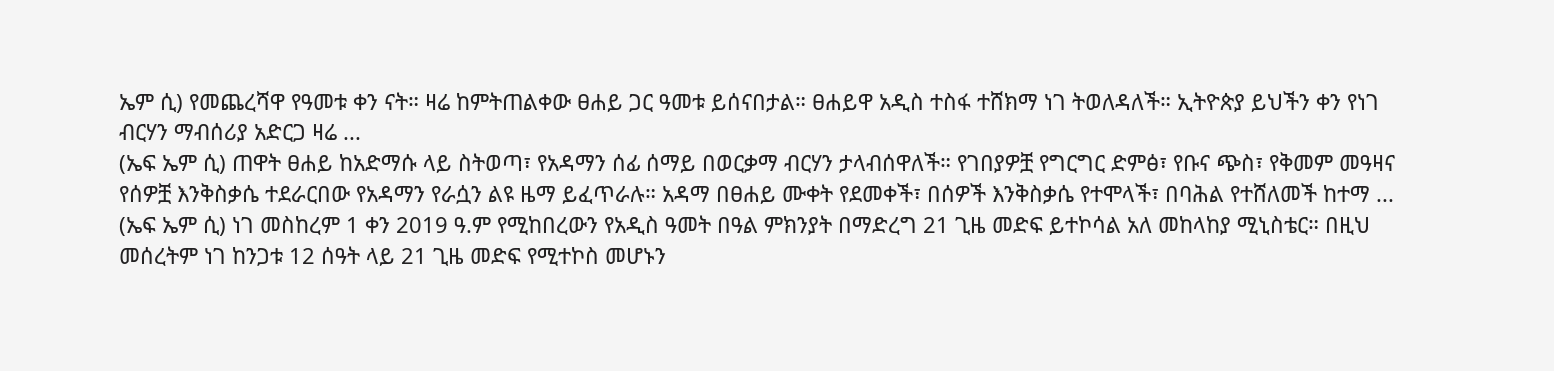ኤም ሲ) የመጨረሻዋ የዓመቱ ቀን ናት። ዛሬ ከምትጠልቀው ፀሐይ ጋር ዓመቱ ይሰናበታል። ፀሐይዋ አዲስ ተስፋ ተሸክማ ነገ ትወለዳለች። ኢትዮጵያ ይህችን ቀን የነገ ብርሃን ማብሰሪያ አድርጋ ዛሬ ...
(ኤፍ ኤም ሲ) ጠዋት ፀሐይ ከአድማሱ ላይ ስትወጣ፣ የአዳማን ሰፊ ሰማይ በወርቃማ ብርሃን ታላብሰዋለች። የገበያዎቿ የግርግር ድምፅ፣ የቡና ጭስ፣ የቅመም መዓዛና የሰዎቿ እንቅስቃሴ ተደራርበው የአዳማን የራሷን ልዩ ዜማ ይፈጥራሉ። አዳማ በፀሐይ ሙቀት የደመቀች፣ በሰዎች እንቅስቃሴ የተሞላች፣ በባሕል የተሸለመች ከተማ ...
(ኤፍ ኤም ሲ) ነገ መስከረም 1 ቀን 2019 ዓ.ም የሚከበረውን የአዲስ ዓመት በዓል ምክንያት በማድረግ 21 ጊዜ መድፍ ይተኮሳል አለ መከላከያ ሚኒስቴር። በዚህ መሰረትም ነገ ከንጋቱ 12 ሰዓት ላይ 21 ጊዜ መድፍ የሚተኮስ መሆኑን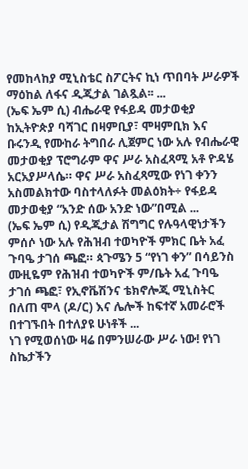የመከላከያ ሚኒስቴር ስፖርትና ኪነ ጥበባት ሥራዎች ማዕከል ለፋና ዲጂታል ገልጿል፡፡ ...
(ኤፍ ኤም ሲ) ብሔራዊ የፋይዳ መታወቂያ ከኢትዮጵያ ባሻገር በዛምቢያ፣ ሞዛምቢክ እና ቡሩንዲ የሙከራ ትግበራ ሊጀምር ነው አሉ የብሔራዊ መታወቂያ ፕሮግራም ዋና ሥራ አስፈጻሚ አቶ ዮዳሄ አርአያሥላሴ። ዋና ሥራ አስፈጻሚው የነገ ቀንን አስመልክተው ባስተላለፉት መልዕክት÷ የፋይዳ መታወቂያ “አንድ ሰው አንድ ነው”በሚል ...
(ኤፍ ኤም ሲ) የዲጂታል ሽግግር የሉዓላዊነታችን ምሰሶ ነው አሉ የሕዝብ ተወካዮች ምክር ቤት አፈ ጉባዔ ታገሰ ጫፎ። ጳጉሜን 5 “የነገ ቀን” በሳይንስ ሙዚዬም የሕዝብ ተወካዮች ም/ቤት አፈ ጉባዔ ታገሰ ጫፎ፣ የኢኖቬሽንና ቴክኖሎጂ ሚኒስትር በለጠ ሞላ (ዶ/ር) እና ሌሎች ከፍተኛ አመራሮች በተገኙበት በተለያዩ ሁነቶች ...
ነገ የሚወሰነው ዛሬ በምንሠራው ሥራ ነው! የነገ ስኬታችን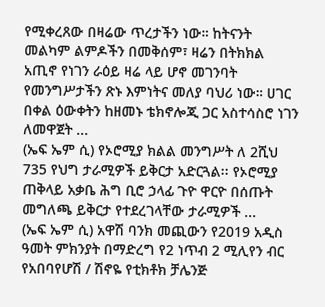የሚቀረጸው በዛሬው ጥረታችን ነው። ከትናንት መልካም ልምዶችን በመቅሰም፣ ዛሬን በትክክል አጢኖ የነገን ራዕይ ዛሬ ላይ ሆኖ መገንባት የመንግሥታችን ጽኑ እምነትና መለያ ባህሪ ነው። ሀገር በቀል ዕውቀትን ከዘመኑ ቴክኖሎጂ ጋር አስተሳስሮ ነገን ለመዋጀት ...
(ኤፍ ኤም ሲ) የኦሮሚያ ክልል መንግሥት ለ 2ሺህ 735 የህግ ታራሚዎች ይቅርታ አድርጓል፡፡ የኦሮሚያ ጠቅላይ አቃቤ ሕግ ቢሮ ኃላፊ ጉዮ ዋርዮ በሰጡት መግለጫ ይቅርታ የተደረገላቸው ታራሚዎች ...
(ኤፍ ኤም ሲ) አዋሽ ባንክ መጪውን የ2019 አዲስ ዓመት ምክንያት በማድረግ የ2 ነጥብ 2 ሚሊየን ብር የአበባየሆሽ / ሽኖዬ የቲክቶክ ቻሌንጅ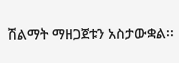ሽልማት ማዘጋጀቱን አስታውቋል፡፡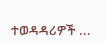ተወዳዳሪዎች ...